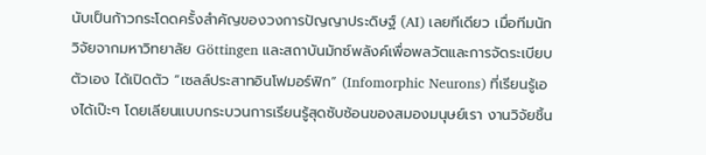นับเป็นก้าวกระโดดครั้งสำคัญของวงการปัญญาประดิษฐ์ (AI) เลยทีเดียว เมื่อทีมนักวิจัยจากมหาวิทยาลัย Göttingen และสถาบันมักซ์พลังค์เพื่อพลวัตและการจัดระเบียบตัวเอง ได้เปิดตัว “เซลล์ประสาทอินโฟมอร์ฟิก” (Infomorphic Neurons) ที่เรียนรู้เองได้เป๊ะๆ โดยเลียนแบบกระบวนการเรียนรู้สุดซับซ้อนของสมองมนุษย์เรา งานวิจัยชิ้น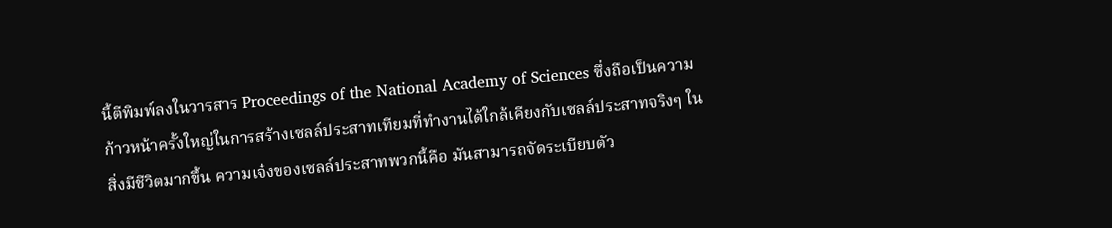นี้ตีพิมพ์ลงในวารสาร Proceedings of the National Academy of Sciences ซึ่งถือเป็นความก้าวหน้าครั้งใหญ่ในการสร้างเซลล์ประสาทเทียมที่ทำงานได้ใกล้เคียงกับเซลล์ประสาทจริงๆ ในสิ่งมีชีวิตมากขึ้น ความเจ๋งของเซลล์ประสาทพวกนี้คือ มันสามารถจัดระเบียบตัว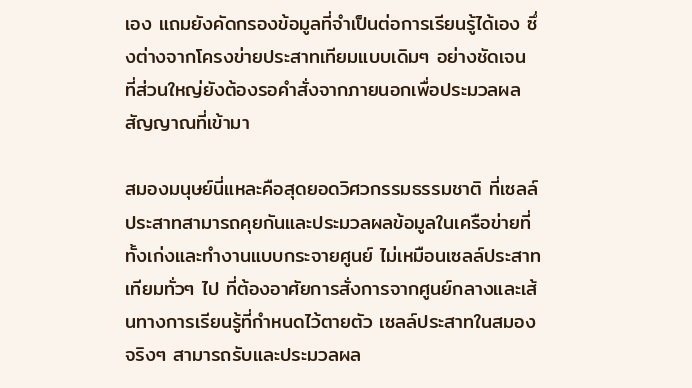เอง แถมยังคัดกรองข้อมูลที่จำเป็นต่อการเรียนรู้ได้เอง ซึ่งต่างจากโครงข่ายประสาทเทียมแบบเดิมๆ อย่างชัดเจน ที่ส่วนใหญ่ยังต้องรอคำสั่งจากภายนอกเพื่อประมวลผลสัญญาณที่เข้ามา

สมองมนุษย์นี่แหละคือสุดยอดวิศวกรรมธรรมชาติ ที่เซลล์ประสาทสามารถคุยกันและประมวลผลข้อมูลในเครือข่ายที่ทั้งเก่งและทำงานแบบกระจายศูนย์ ไม่เหมือนเซลล์ประสาทเทียมทั่วๆ ไป ที่ต้องอาศัยการสั่งการจากศูนย์กลางและเส้นทางการเรียนรู้ที่กำหนดไว้ตายตัว เซลล์ประสาทในสมองจริงๆ สามารถรับและประมวลผล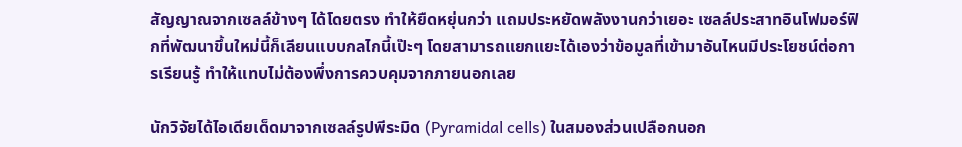สัญญาณจากเซลล์ข้างๆ ได้โดยตรง ทำให้ยืดหยุ่นกว่า แถมประหยัดพลังงานกว่าเยอะ เซลล์ประสาทอินโฟมอร์ฟิกที่พัฒนาขึ้นใหม่นี้ก็เลียนแบบกลไกนี้เป๊ะๆ โดยสามารถแยกแยะได้เองว่าข้อมูลที่เข้ามาอันไหนมีประโยชน์ต่อการเรียนรู้ ทำให้แทบไม่ต้องพึ่งการควบคุมจากภายนอกเลย

นักวิจัยได้ไอเดียเด็ดมาจากเซลล์รูปพีระมิด (Pyramidal cells) ในสมองส่วนเปลือกนอก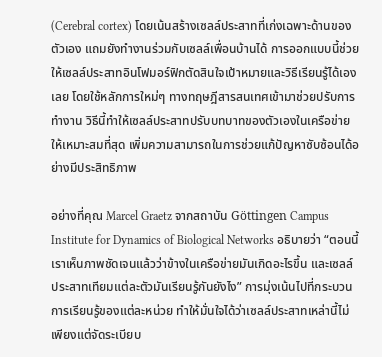(Cerebral cortex) โดยเน้นสร้างเซลล์ประสาทที่เก่งเฉพาะด้านของตัวเอง แถมยังทำงานร่วมกับเซลล์เพื่อนบ้านได้ การออกแบบนี้ช่วยให้เซลล์ประสาทอินโฟมอร์ฟิกตัดสินใจเป้าหมายและวิธีเรียนรู้ได้เองเลย โดยใช้หลักการใหม่ๆ ทางทฤษฎีสารสนเทศเข้ามาช่วยปรับการทำงาน วิธีนี้ทำให้เซลล์ประสาทปรับบทบาทของตัวเองในเครือข่ายให้เหมาะสมที่สุด เพิ่มความสามารถในการช่วยแก้ปัญหาซับซ้อนได้อย่างมีประสิทธิภาพ

อย่างที่คุณ Marcel Graetz จากสถาบัน Göttingen Campus Institute for Dynamics of Biological Networks อธิบายว่า “ตอนนี้เราเห็นภาพชัดเจนแล้วว่าข้างในเครือข่ายมันเกิดอะไรขึ้น และเซลล์ประสาทเทียมแต่ละตัวมันเรียนรู้กันยังไง” การมุ่งเน้นไปที่กระบวนการเรียนรู้ของแต่ละหน่วย ทำให้มั่นใจได้ว่าเซลล์ประสาทเหล่านี้ไม่เพียงแต่จัดระเบียบ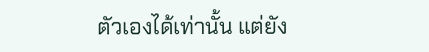ตัวเองได้เท่านั้น แต่ยัง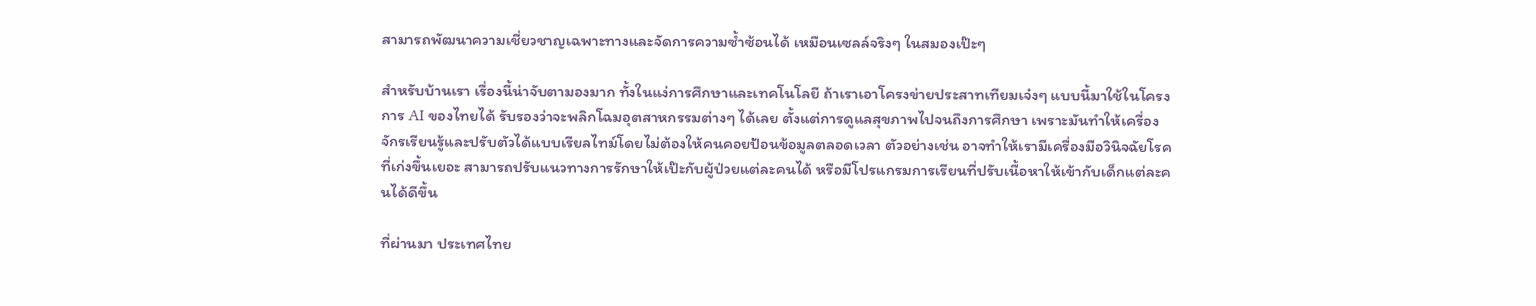สามารถพัฒนาความเชี่ยวชาญเฉพาะทางและจัดการความซ้ำซ้อนได้ เหมือนเซลล์จริงๆ ในสมองเป๊ะๆ

สำหรับบ้านเรา เรื่องนี้น่าจับตามองมาก ทั้งในแง่การศึกษาและเทคโนโลยี ถ้าเราเอาโครงข่ายประสาทเทียมเจ๋งๆ แบบนี้มาใช้ในโครงการ AI ของไทยได้ รับรองว่าจะพลิกโฉมอุตสาหกรรมต่างๆ ได้เลย ตั้งแต่การดูแลสุขภาพไปจนถึงการศึกษา เพราะมันทำให้เครื่องจักรเรียนรู้และปรับตัวได้แบบเรียลไทม์โดยไม่ต้องให้คนคอยป้อนข้อมูลตลอดเวลา ตัวอย่างเช่น อาจทำให้เรามีเครื่องมือวินิจฉัยโรคที่เก่งขึ้นเยอะ สามารถปรับแนวทางการรักษาให้เป๊ะกับผู้ป่วยแต่ละคนได้ หรือมีโปรแกรมการเรียนที่ปรับเนื้อหาให้เข้ากับเด็กแต่ละคนได้ดีขึ้น

ที่ผ่านมา ประเทศไทย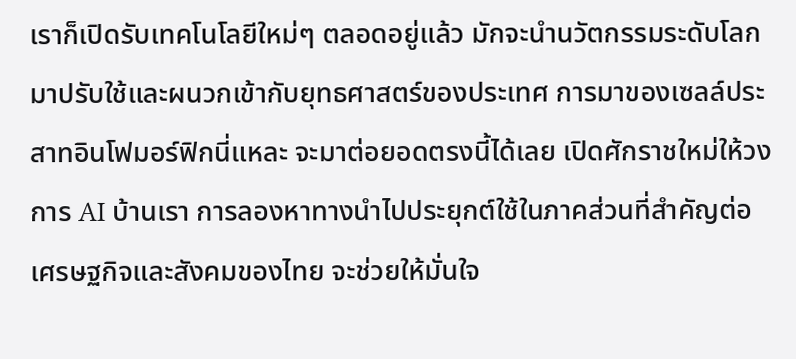เราก็เปิดรับเทคโนโลยีใหม่ๆ ตลอดอยู่แล้ว มักจะนำนวัตกรรมระดับโลกมาปรับใช้และผนวกเข้ากับยุทธศาสตร์ของประเทศ การมาของเซลล์ประสาทอินโฟมอร์ฟิกนี่แหละ จะมาต่อยอดตรงนี้ได้เลย เปิดศักราชใหม่ให้วงการ AI บ้านเรา การลองหาทางนำไปประยุกต์ใช้ในภาคส่วนที่สำคัญต่อเศรษฐกิจและสังคมของไทย จะช่วยให้มั่นใจ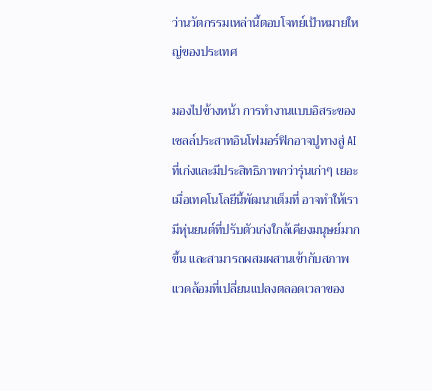ว่านวัตกรรมเหล่านี้ตอบโจทย์เป้าหมายใหญ่ของประเทศ

มองไปข้างหน้า การทำงานแบบอิสระของเซลล์ประสาทอินโฟมอร์ฟิกอาจปูทางสู่ AI ที่เก่งและมีประสิทธิภาพกว่ารุ่นเก่าๆ เยอะ เมื่อเทคโนโลยีนี้พัฒนาเต็มที่ อาจทำให้เรามีหุ่นยนต์ที่ปรับตัวเก่งใกล้เคียงมนุษย์มากขึ้น และสามารถผสมผสานเข้ากับสภาพแวดล้อมที่เปลี่ยนแปลงตลอดเวลาของ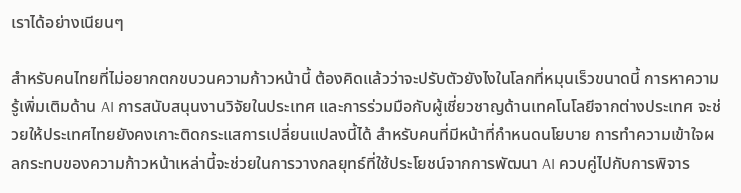เราได้อย่างเนียนๆ

สำหรับคนไทยที่ไม่อยากตกขบวนความก้าวหน้านี้ ต้องคิดแล้วว่าจะปรับตัวยังไงในโลกที่หมุนเร็วขนาดนี้ การหาความรู้เพิ่มเติมด้าน AI การสนับสนุนงานวิจัยในประเทศ และการร่วมมือกับผู้เชี่ยวชาญด้านเทคโนโลยีจากต่างประเทศ จะช่วยให้ประเทศไทยยังคงเกาะติดกระแสการเปลี่ยนแปลงนี้ได้ สำหรับคนที่มีหน้าที่กำหนดนโยบาย การทำความเข้าใจผลกระทบของความก้าวหน้าเหล่านี้จะช่วยในการวางกลยุทธ์ที่ใช้ประโยชน์จากการพัฒนา AI ควบคู่ไปกับการพิจาร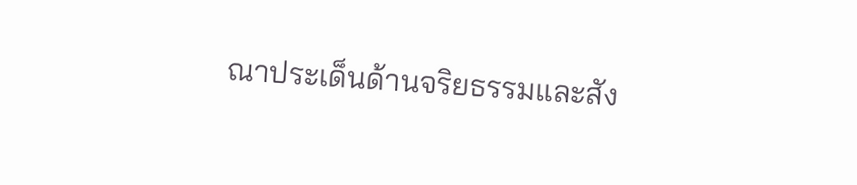ณาประเด็นด้านจริยธรรมและสัง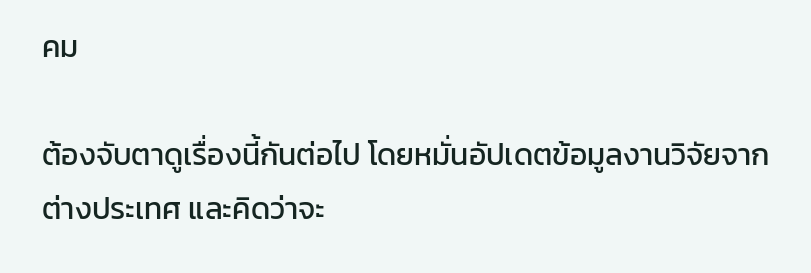คม

ต้องจับตาดูเรื่องนี้กันต่อไป โดยหมั่นอัปเดตข้อมูลงานวิจัยจากต่างประเทศ และคิดว่าจะ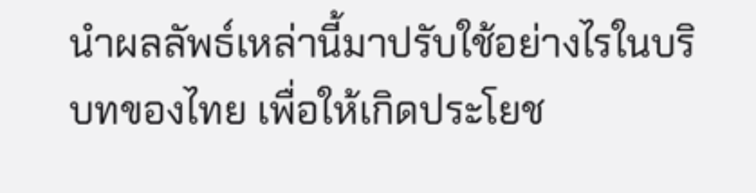นำผลลัพธ์เหล่านี้มาปรับใช้อย่างไรในบริบทของไทย เพื่อให้เกิดประโยช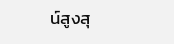น์สูงสุ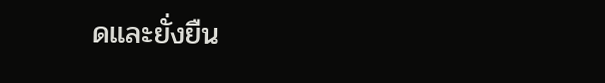ดและยั่งยืน